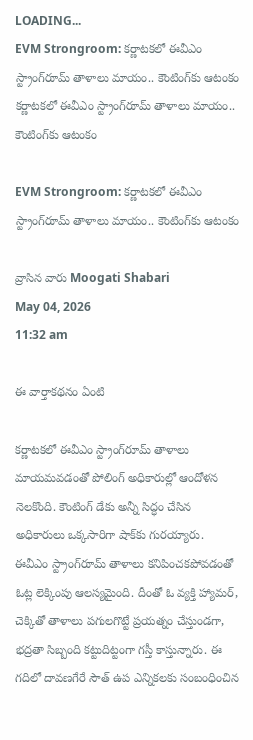LOADING...
EVM Strongroom: కర్ణాటకలో ఈవీఎం స్ట్రాంగ్‌రూమ్ తాళాలు మాయం.. కౌంటింగ్‌కు ఆటంకం
కర్ణాటకలో ఈవీఎం స్ట్రాంగ్‌రూమ్ తాళాలు మాయం.. కౌంటింగ్‌కు ఆటంకం

EVM Strongroom: కర్ణాటకలో ఈవీఎం స్ట్రాంగ్‌రూమ్ తాళాలు మాయం.. కౌంటింగ్‌కు ఆటంకం

వ్రాసిన వారు Moogati Shabari
May 04, 2026
11:32 am

ఈ వార్తాకథనం ఏంటి

కర్ణాటకలో ఈవీఎం స్ట్రాంగ్‌రూమ్ తాళాలు మాయమవడంతో పోలింగ్ అధికారుల్లో ఆందోళన నెలకొంది. కౌంటింగ్ డేకు అన్నీ సిద్ధం చేసిన అధికారులు ఒక్కసారిగా షాక్‌కు గురయ్యారు. ఈవీఎం స్ట్రాంగ్‌రూమ్ తాళాలు కనిపించకపోవడంతో ఓట్ల లెక్కింపు ఆలస్యమైంది. దీంతో ఓ వ్యక్తి హ్యామర్, చెక్కితో తాళాలు పగులగొట్టే ప్రయత్నం చేస్తుండగా, భద్రతా సిబ్బంది కట్టుదిట్టంగా గస్తీ కాస్తున్నారు. ఈ గదిలో దావణగేరే సౌత్ ఉప ఎన్నికలకు సంబంధించిన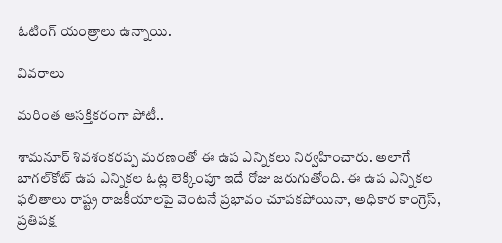ఓటింగ్ యంత్రాలు ఉన్నాయి.

వివరాలు

మరింత ఆసక్తికరంగా పోటీ..

శామనూర్ శివశంకరప్ప మరణంతో ఈ ఉప ఎన్నికలు నిర్వహించారు. అలాగే బాగల్‌కోట్ ఉప ఎన్నికల ఓట్ల లెక్కింపూ ఇదే రోజు జరుగుతోంది. ఈ ఉప ఎన్నికల ఫలితాలు రాష్ట్ర రాజకీయాలపై వెంటనే ప్రభావం చూపకపోయినా, అధికార కాంగ్రెస్, ప్రతిపక్ష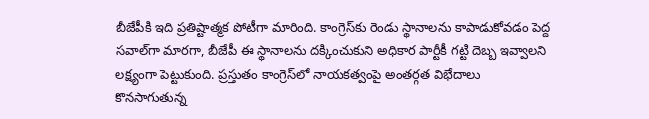బీజేపీకి ఇది ప్రతిష్టాత్మక పోటీగా మారింది. కాంగ్రెస్‌కు రెండు స్థానాలను కాపాడుకోవడం పెద్ద సవాల్‌గా మారగా, బీజేపీ ఈ స్థానాలను దక్కించుకుని అధికార పార్టీకీ గట్టి దెబ్బ ఇవ్వాలని లక్ష్యంగా పెట్టుకుంది. ప్రస్తుతం కాంగ్రెస్‌లో నాయకత్వంపై అంతర్గత విభేదాలు కొనసాగుతున్న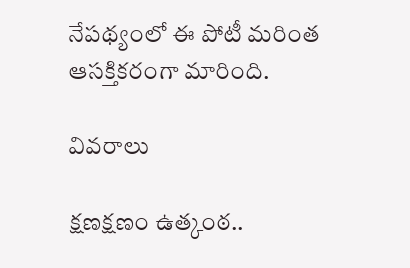నేపథ్యంలో ఈ పోటీ మరింత ఆసక్తికరంగా మారింది.

వివరాలు

క్షణక్షణం ఉత్కంఠ..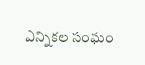ఎన్నికల సంఘం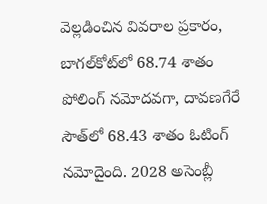వెల్లడించిన వివరాల ప్రకారం, బాగల్‌కోట్‌లో 68.74 శాతం పోలింగ్ నమోదవగా, దావణగేరే సౌత్‌లో 68.43 శాతం ఓటింగ్ నమోదైంది. 2028 అసెంబ్లీ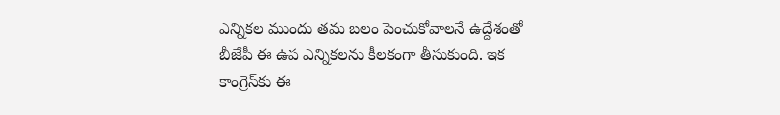ఎన్నికల ముందు తమ బలం పెంచుకోవాలనే ఉద్దేశంతో బీజేపీ ఈ ఉప ఎన్నికలను కీలకంగా తీసుకుంది. ఇక కాంగ్రెస్‌కు ఈ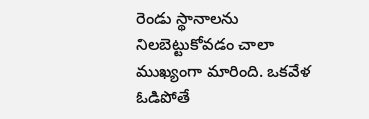రెండు స్థానాలను నిలబెట్టుకోవడం చాలా ముఖ్యంగా మారింది. ఒకవేళ ఓడిపోతే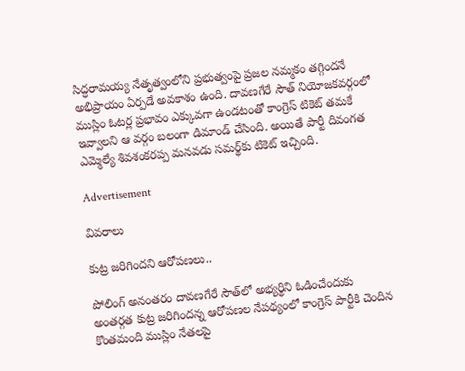సిద్ధరామయ్య నేతృత్వంలోని ప్రభుత్వంపై ప్రజల నమ్మకం తగ్గిందనే అభిప్రాయం ఏర్పడే అవకాశం ఉంది. దావణగేరే సౌత్ నియోజకవర్గంలో ముస్లిం ఓటర్ల ప్రభావం ఎక్కువగా ఉండటంతో కాంగ్రెస్ టికెట్ తమకే ఇవ్వాలని ఆ వర్గం బలంగా డిమాండ్ చేసింది. అయితే పార్టీ దివంగత ఎమ్మెల్యే శివశంకరప్ప మనవడు సమర్థ్‌కు టికెట్ ఇచ్చింది.

Advertisement

వివరాలు

కుట్ర జరిగిందని ఆరోపణలు..

పోలింగ్ అనంతరం దావణగేరే సౌత్‌లో అభ్యర్థిని ఓడించేందుకు అంతర్గత కుట్ర జరిగిందన్న ఆరోపణల నేపథ్యంలో కాంగ్రెస్ పార్టీకి చెందిన కొంతమంది ముస్లిం నేతలపై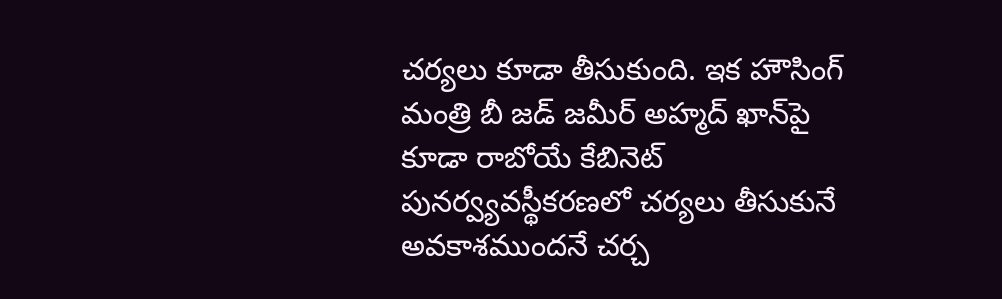చర్యలు కూడా తీసుకుంది. ఇక హౌసింగ్ మంత్రి బీ జడ్ జమీర్ అహ్మద్ ఖాన్‌పై కూడా రాబోయే కేబినెట్ పునర్వ్యవస్థీకరణలో చర్యలు తీసుకునే అవకాశముందనే చర్చ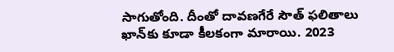సాగుతోంది. దీంతో దావణగేరే సౌత్ ఫలితాలు ఖాన్‌కు కూడా కీలకంగా మారాయి. 2023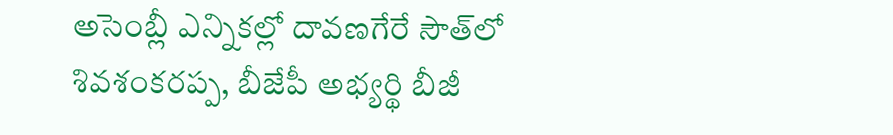అసెంబ్లీ ఎన్నికల్లో దావణగేరే సౌత్‌లో శివశంకరప్ప, బీజేపీ అభ్యర్థి బీజీ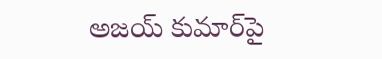అజయ్ కుమార్‌పై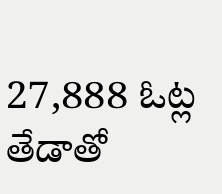27,888 ఓట్ల తేడాతో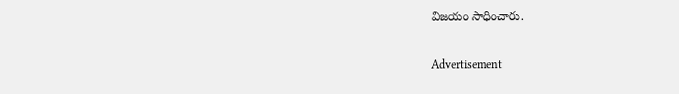విజయం సాధించారు.

Advertisement